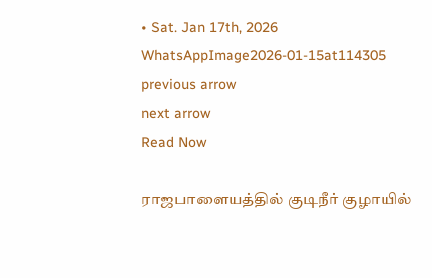• Sat. Jan 17th, 2026
WhatsAppImage2026-01-15at114305
previous arrow
next arrow
Read Now

ராஜபாளையத்தில் குடிநீர் குழாயில்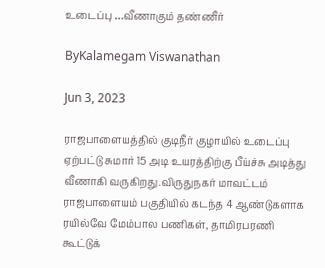உடைப்பு …வீணாகும் தண்ணீர்

ByKalamegam Viswanathan

Jun 3, 2023

ராஜபாளையத்தில் குடிநீர் குழாயில் உடைப்பு ஏற்பட்டு சுமார் 15 அடி உயரத்திற்கு பீய்ச்சு அடித்து வீணாகி வருகிறது.விருதுநகர் மாவட்டம் ராஜபாளையம் பகுதியில் கடந்த 4 ஆண்டுகளாக ரயில்வே மேம்பால பணிகள், தாமிரபரணி கூட்டுக்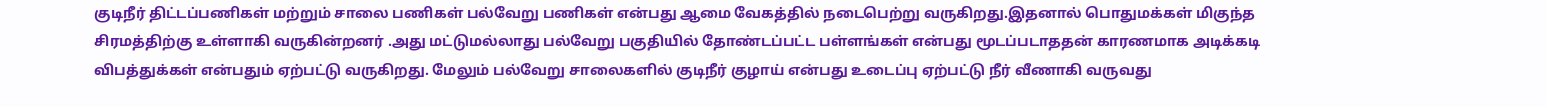குடிநீர் திட்டப்பணிகள் மற்றும் சாலை பணிகள் பல்வேறு பணிகள் என்பது ஆமை வேகத்தில் நடைபெற்று வருகிறது.இதனால் பொதுமக்கள் மிகுந்த சிரமத்திற்கு உள்ளாகி வருகின்றனர் .அது மட்டுமல்லாது பல்வேறு பகுதியில் தோண்டப்பட்ட பள்ளங்கள் என்பது மூடப்படாததன் காரணமாக அடிக்கடி விபத்துக்கள் என்பதும் ஏற்பட்டு வருகிறது. மேலும் பல்வேறு சாலைகளில் குடிநீர் குழாய் என்பது உடைப்பு ஏற்பட்டு நீர் வீணாகி வருவது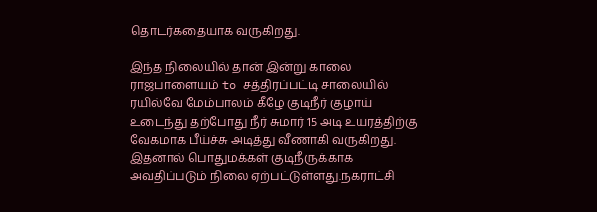தொடர்கதையாக வருகிறது.

இந்த நிலையில் தான் இன்று காலை ராஜபாளையம் to சத்திரப்பட்டி சாலையில் ரயில்வே மேம்பாலம் கீழே குடிநீர் குழாய் உடைந்து தற்போது நீர் சுமார் 15 அடி உயரத்திற்கு வேகமாக பீய்ச்சு அடித்து வீணாகி வருகிறது. இதனால் பொதுமக்கள் குடிநீருக்காக அவதிப்படும் நிலை ஏற்பட்டுள்ளது.நகராட்சி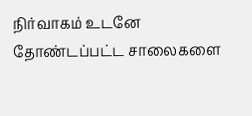நிர்வாகம் உடனே தோண்டப்பட்ட சாலைகளை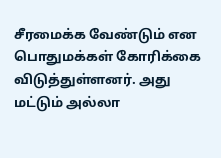சீரமைக்க வேண்டும் என பொதுமக்கள் கோரிக்கை விடுத்துள்ளனர். அது மட்டும் அல்லா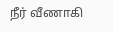நீர் வீணாகி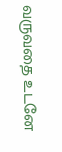வருவதை உடனே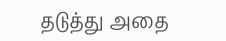தடுத்து அதை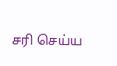சரி செய்ய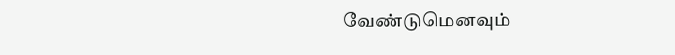வேண்டுமெனவும்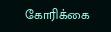கோரிக்கை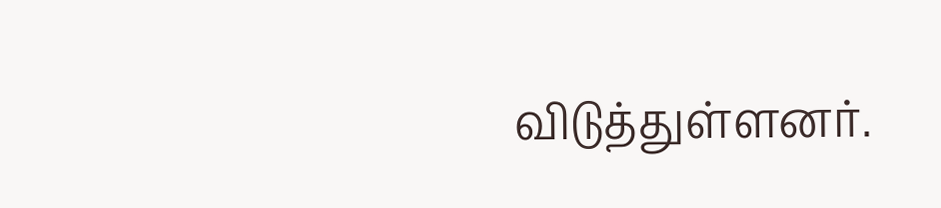விடுத்துள்ளனர்.